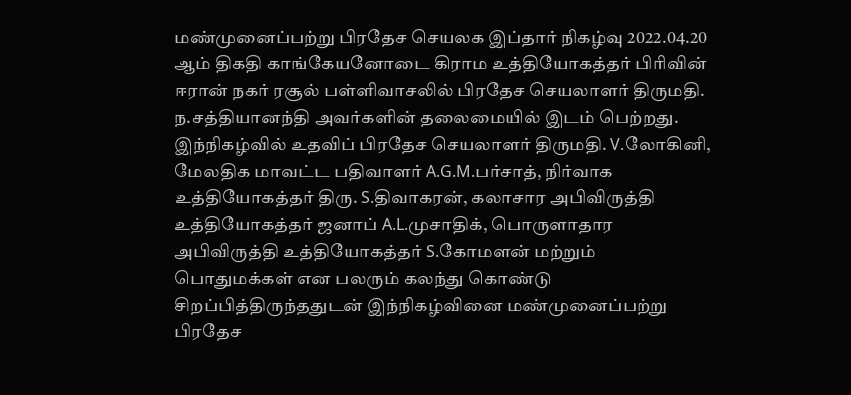மண்முனைப்பற்று பிரதேச செயலக இப்தார் நிகழ்வு 2022.04.20 ஆம் திகதி காங்கேயனோடை கிராம உத்தியோகத்தர் பிரிவின் ஈரான் நகர் ரசூல் பள்ளிவாசலில் பிரதேச செயலாளர் திருமதி. ந.சத்தியானந்தி அவர்களின் தலைமையில் இடம் பெற்றது.
இந்நிகழ்வில் உதவிப் பிரதேச செயலாளர் திருமதி. V.லோகினி, மேலதிக மாவட்ட பதிவாளர் A.G.M.பர்சாத், நிர்வாக உத்தியோகத்தர் திரு. S.திவாகரன், கலாசார அபிவிருத்தி உத்தியோகத்தர் ஜனாப் A.L.முசாதிக், பொருளாதார அபிவிருத்தி உத்தியோகத்தர் S.கோமளன் மற்றும் பொதுமக்கள் என பலரும் கலந்து கொண்டு சிறப்பித்திருந்ததுடன் இந்நிகழ்வினை மண்முனைப்பற்று பிரதேச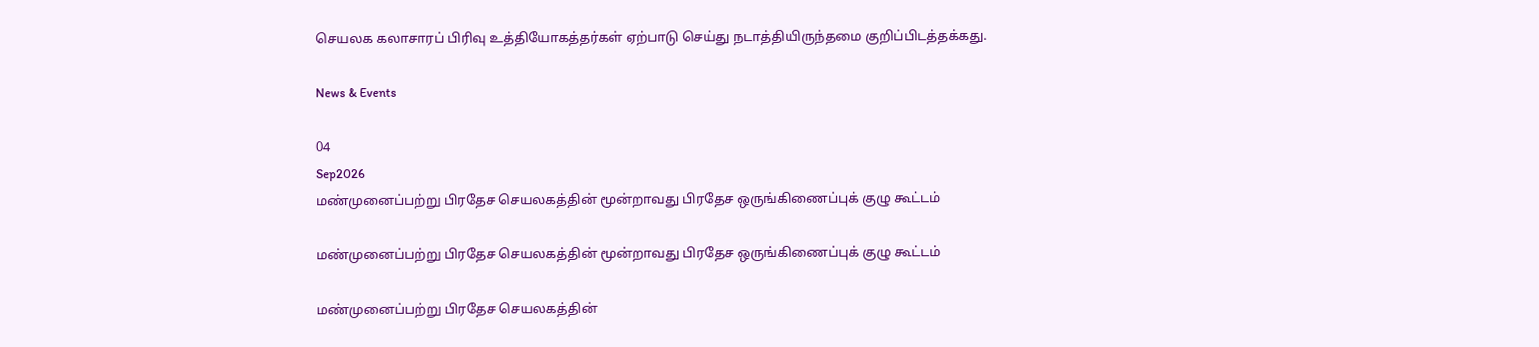செயலக கலாசாரப் பிரிவு உத்தியோகத்தர்கள் ஏற்பாடு செய்து நடாத்தியிருந்தமை குறிப்பிடத்தக்கது.

News & Events

04
Sep2026
மண்முனைப்பற்று பிரதேச செயலகத்தின் மூன்றாவது பிரதேச ஒருங்கிணைப்புக் குழு கூட்டம்

மண்முனைப்பற்று பிரதேச செயலகத்தின் மூன்றாவது பிரதேச ஒருங்கிணைப்புக் குழு கூட்டம்

மண்முனைப்பற்று பிரதேச செயலகத்தின்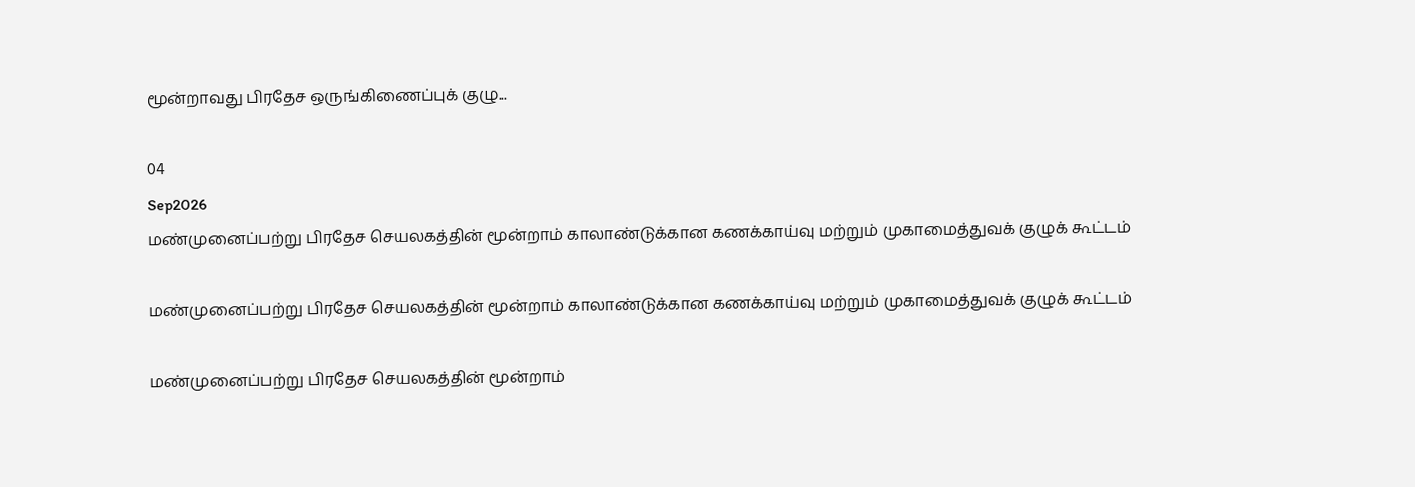மூன்றாவது பிரதேச ஒருங்கிணைப்புக் குழு...

04
Sep2026
மண்முனைப்பற்று பிரதேச செயலகத்தின் மூன்றாம் காலாண்டுக்கான கணக்காய்வு மற்றும் முகாமைத்துவக் குழுக் கூட்டம்

மண்முனைப்பற்று பிரதேச செயலகத்தின் மூன்றாம் காலாண்டுக்கான கணக்காய்வு மற்றும் முகாமைத்துவக் குழுக் கூட்டம்

மண்முனைப்பற்று பிரதேச செயலகத்தின் மூன்றாம்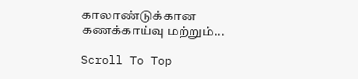காலாண்டுக்கான கணக்காய்வு மற்றும்...

Scroll To Top